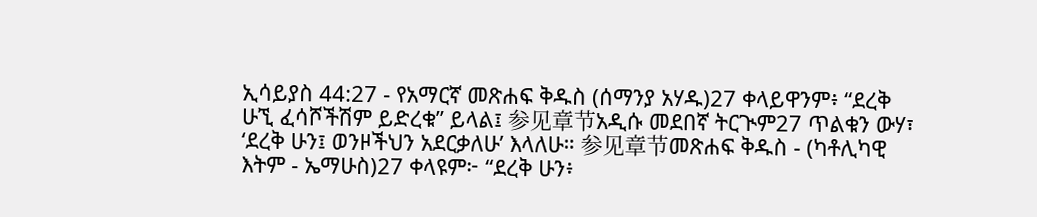ኢሳይያስ 44:27 - የአማርኛ መጽሐፍ ቅዱስ (ሰማንያ አሃዱ)27 ቀላይዋንም፥ “ደረቅ ሁኚ ፈሳሾችሽም ይድረቁ” ይላል፤ 参见章节አዲሱ መደበኛ ትርጒም27 ጥልቁን ውሃ፣ ‘ደረቅ ሁን፤ ወንዞችህን አደርቃለሁ’ እላለሁ። 参见章节መጽሐፍ ቅዱስ - (ካቶሊካዊ እትም - ኤማሁስ)27 ቀላዩም፦ “ደረቅ ሁን፥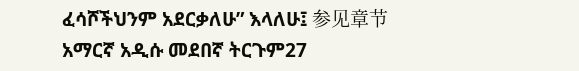ፈሳሾችህንም አደርቃለሁ” እላለሁ፤ 参见章节አማርኛ አዲሱ መደበኛ ትርጉም27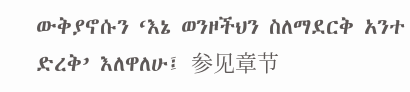ውቅያኖሱን ‘እኔ ወንዞችህን ስለማደርቅ አንተ ድረቅ’ እለዋለሁ፤ 参见章节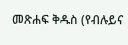መጽሐፍ ቅዱስ (የብሉይና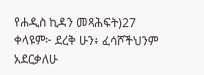የሐዲስ ኪዳን መጻሕፍት)27 ቀላዩም፦ ደረቅ ሁን፥ ፈሳሾችህንም አደርቃለሁ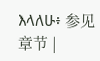እላለሁ፥ 参见章节 |